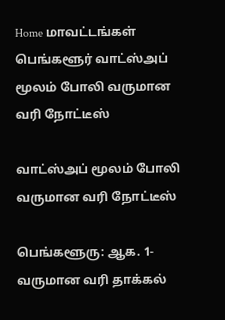Home மாவட்டங்கள் பெங்களூர் வாட்ஸ்அப் மூலம் போலி வருமான வரி நோட்டீஸ்

வாட்ஸ்அப் மூலம் போலி வருமான வரி நோட்டீஸ்

பெங்களூரு: ஆக. 1-
வருமான வரி தாக்கல்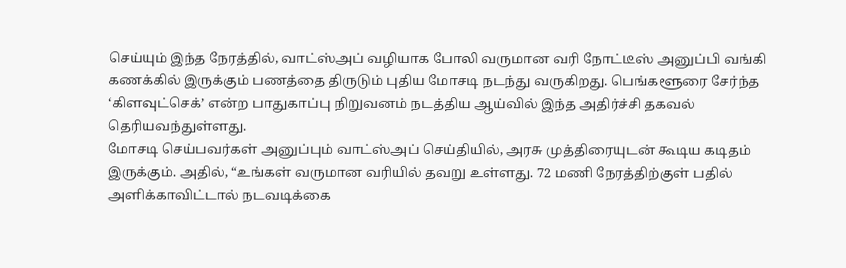செய்யும் இந்த நேரத்தில், வாட்ஸ்அப் வழியாக போலி வருமான வரி நோட்டீஸ் அனுப்பி வங்கி கணக்கில் இருக்கும் பணத்தை திருடும் புதிய மோசடி நடந்து வருகிறது. பெங்களூரை சேர்ந்த ‘கிளவுட்செக்’ என்ற பாதுகாப்பு நிறுவனம் நடத்திய ஆய்வில் இந்த அதிர்ச்சி தகவல் தெரியவந்துள்ளது.
மோசடி செய்பவர்கள் அனுப்பும் வாட்ஸ்அப் செய்தியில், அரசு முத்திரையுடன் கூடிய கடிதம் இருக்கும். அதில், “உங்கள் வருமான வரியில் தவறு உள்ளது. 72 மணி நேரத்திற்குள் பதில் அளிக்காவிட்டால் நடவடிக்கை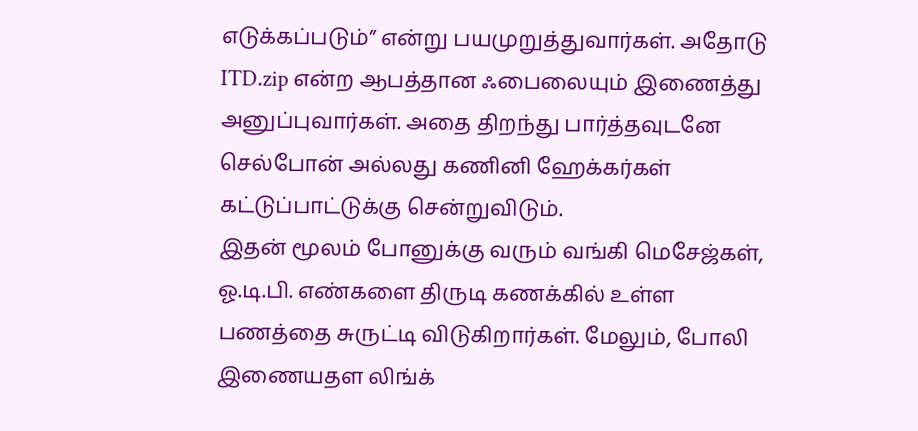எடுக்கப்படும்” என்று பயமுறுத்துவார்கள். அதோடு ITD.zip என்ற ஆபத்தான ஃபைலையும் இணைத்து அனுப்புவார்கள். அதை திறந்து பார்த்தவுடனே செல்போன் அல்லது கணினி ஹேக்கர்கள் கட்டுப்பாட்டுக்கு சென்றுவிடும்.
இதன் மூலம் போனுக்கு வரும் வங்கி மெசேஜ்கள், ஓ.டி.பி. எண்களை திருடி கணக்கில் உள்ள பணத்தை சுருட்டி விடுகிறார்கள். மேலும், போலி இணையதள லிங்க்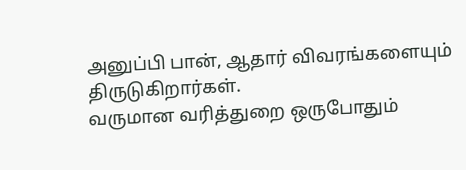அனுப்பி பான், ஆதார் விவரங்களையும் திருடுகிறார்கள்.
வருமான வரித்துறை ஒருபோதும்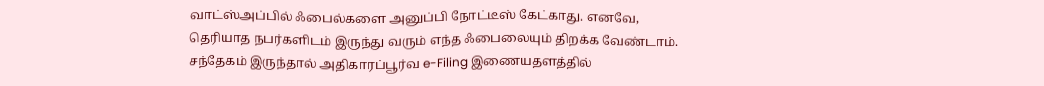வாட்ஸ்அப்பில் ஃபைல்களை அனுப்பி நோட்டீஸ் கேட்காது. எனவே, தெரியாத நபர்களிடம் இருந்து வரும் எந்த ஃபைலையும் திறக்க வேண்டாம். சந்தேகம் இருந்தால் அதிகாரப்பூர்வ e-Filing இணையதளத்தில்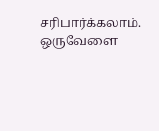சரிபார்க்கலாம். ஒருவேளை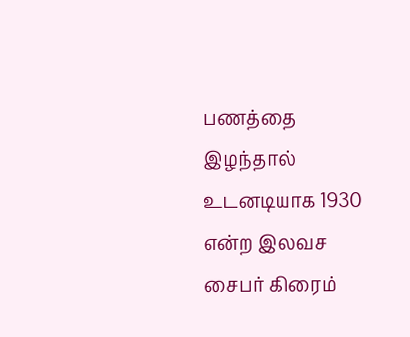பணத்தை இழந்தால் உடனடியாக 1930 என்ற இலவச சைபர் கிரைம்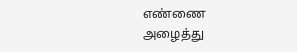எண்ணை அழைத்து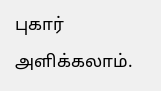புகார் அளிக்கலாம்.